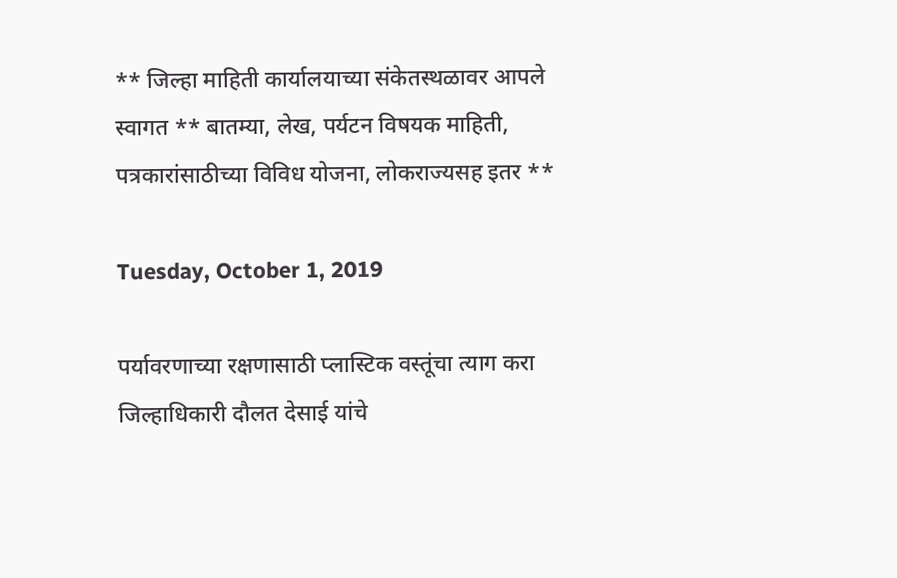** जिल्हा माहिती कार्यालयाच्या संकेतस्थळावर आपले स्वागत ** बातम्या, लेख, पर्यटन विषयक माहिती, पत्रकारांसाठीच्या विविध योजना, लोकराज्यसह इतर **

Tuesday, October 1, 2019

पर्यावरणाच्या रक्षणासाठी प्लास्टिक वस्तूंचा त्याग करा जिल्हाधिकारी दौलत देसाई यांचे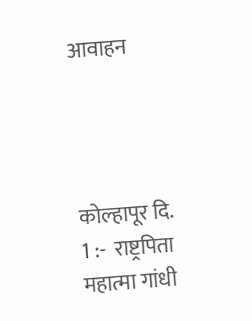आवाहन




कोल्हापूर दि. 1 :-  राष्ट्रपिता महात्मा गांधी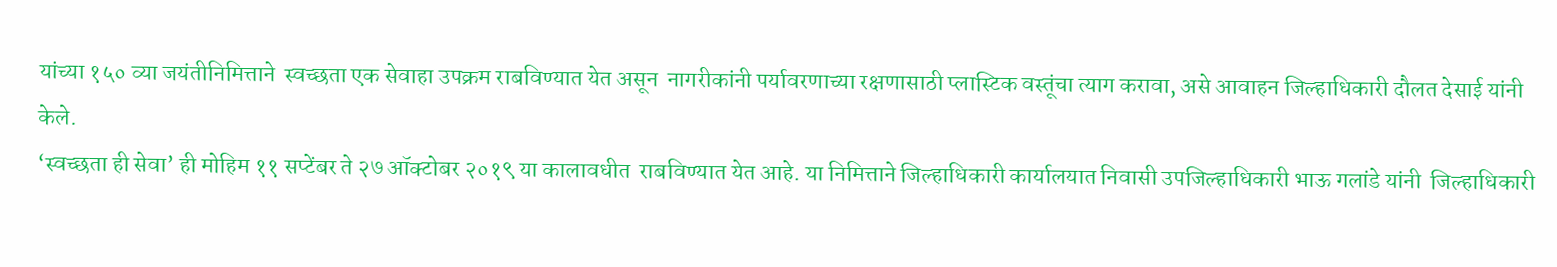यांच्या १५० व्या जयंतीनिमित्ताने  स्वच्छता एक सेवाहा उपक्रम राबविण्यात येत असून  नागरीकांनी पर्यावरणाच्या रक्षणासाठी प्लास्टिक वस्तूंचा त्याग करावा, असे आवाहन जिल्हाधिकारी दौलत देसाई यांनी  केले.
‘स्वच्छता ही सेवा’ ही मोहिम ११ सप्टेंबर ते २७ ऑक्टोबर २०१९ या कालावधीत  राबविण्यात येत आहे. या निमित्ताने जिल्हाधिकारी कार्यालयात निवासी उपजिल्हाधिकारी भाऊ गलांडे यांनी  जिल्हाधिकारी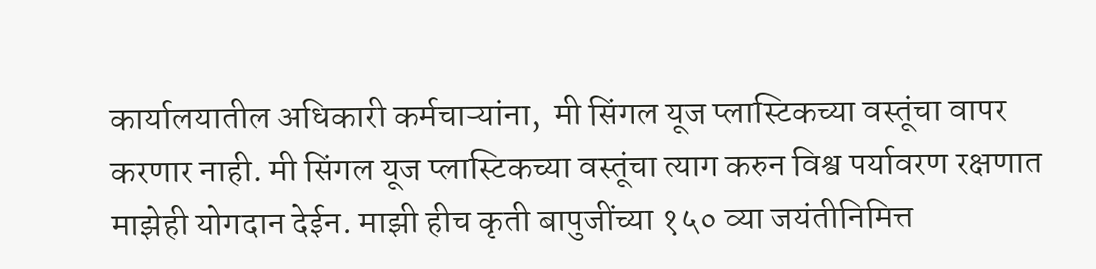कार्यालयातील अधिकारी कर्मचाऱ्यांना,  मी सिंगल यूज प्लास्टिकच्या वस्तूंचा वापर करणार नाही. मी सिंगल यूज प्लास्टिकच्या वस्तूंचा त्याग करुन विश्व पर्यावरण रक्षणात माझेही योगदान देईन. माझी हीच कृती बापुजींच्या १५० व्या जयंतीनिमित्त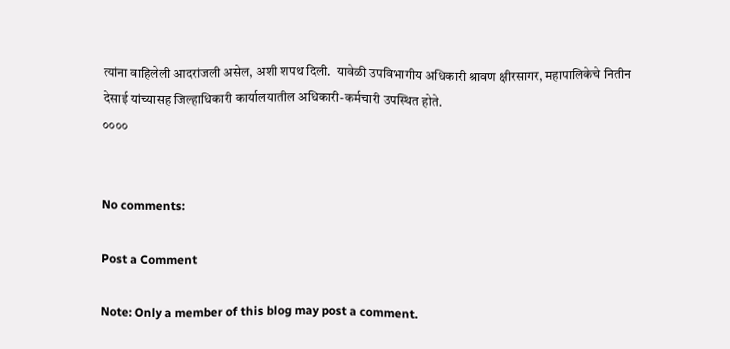त्यांना वाहिलेली आदरांजली असेल, अशी शपथ दिली.  यावेळी उपविभागीय अधिकारी श्रावण क्षीरसागर, महापालिकेचे नितीन देसाई यांच्यासह जिल्हाधिकारी कार्यालयातील अधिकारी-कर्मचारी उपस्थित होते.
००००


No comments:

Post a Comment

Note: Only a member of this blog may post a comment.